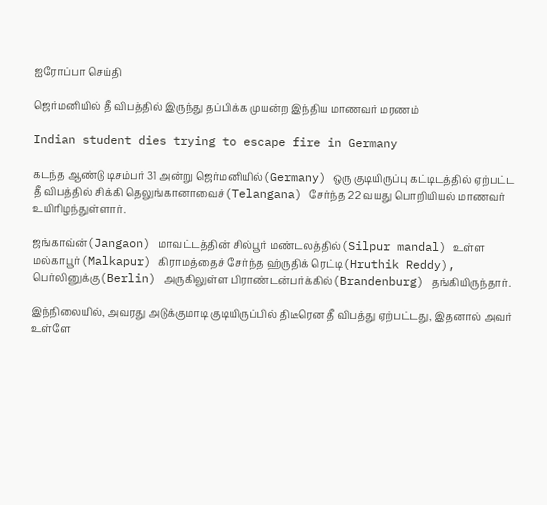ஐரோப்பா செய்தி

ஜெர்மனியில் தீ விபத்தில் இருந்து தப்பிக்க முயன்ற இந்திய மாணவர் மரணம்

Indian student dies trying to escape fire in Germany

கடந்த ஆண்டு டிசம்பர் 31 அன்று ஜெர்மனியில்(Germany) ஒரு குடியிருப்பு கட்டிடத்தில் ஏற்பட்ட தீ விபத்தில் சிக்கி தெலுங்கானாவைச்(Telangana) சேர்ந்த 22 வயது பொறியியல் மாணவர் உயிரிழந்துள்ளார்.

ஜங்காவ்ன்(Jangaon) மாவட்டத்தின் சில்பூர் மண்டலத்தில்(Silpur mandal) உள்ள மல்காபூர்(Malkapur) கிராமத்தைச் சேர்ந்த ஹ்ருதிக் ரெட்டி(Hruthik Reddy), பெர்லினுக்கு(Berlin) அருகிலுள்ள பிராண்டன்பர்க்கில்(Brandenburg) தங்கியிருந்தார்.

இந்நிலையில், அவரது அடுக்குமாடி குடியிருப்பில் திடீரென தீ விபத்து ஏற்பட்டது, இதனால் அவர் உள்ளே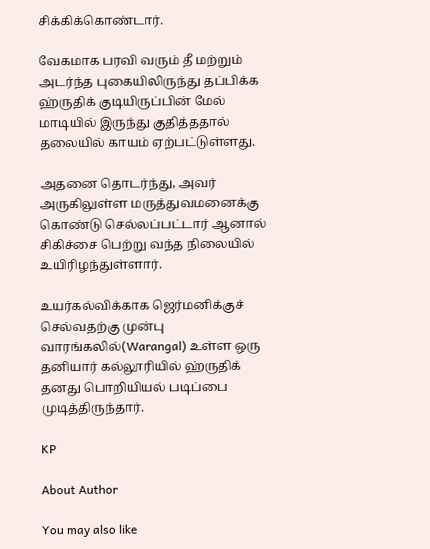சிக்கிக்கொண்டார்.

வேகமாக பரவி வரும் தீ மற்றும் அடர்ந்த புகையிலிருந்து தப்பிக்க ஹ்ருதிக் குடியிருப்பின் மேல் மாடியில் இருந்து குதித்ததால் தலையில் காயம் ஏற்பட்டுள்ளது.

அதனை தொடர்ந்து, அவர் அருகிலுள்ள மருத்துவமனைக்கு கொண்டு செல்லப்பட்டார் ஆனால் சிகிச்சை பெற்று வந்த நிலையில் உயிரிழந்துள்ளார்.

உயர்கல்விக்காக ஜெர்மனிக்குச் செல்வதற்கு முன்பு வாரங்கலில்(Warangal) உள்ள ஒரு தனியார் கல்லூரியில் ஹ்ருதிக் தனது பொறியியல் படிப்பை முடித்திருந்தார்.

KP

About Author

You may also like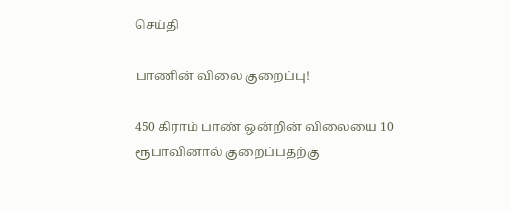செய்தி

பாணின் விலை குறைப்பு!

450 கிராம் பாண் ஒன்றின் விலையை 10 ரூபாவினால் குறைப்பதற்கு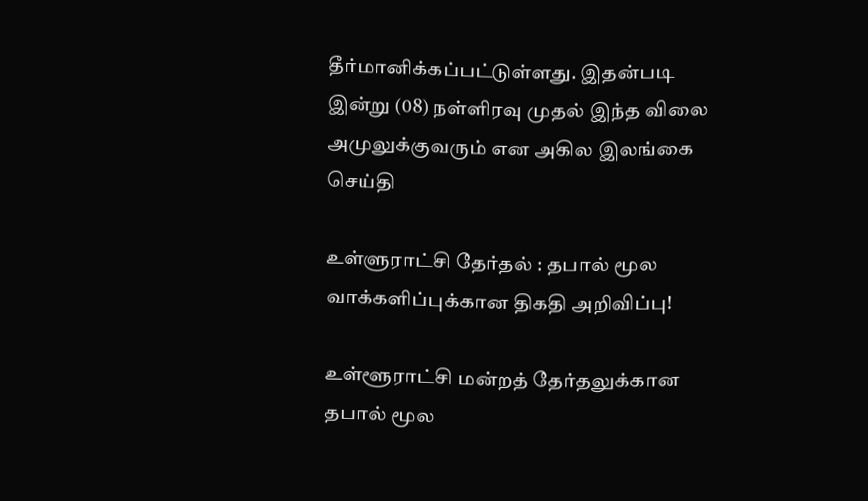தீர்மானிக்கப்பட்டுள்ளது. இதன்படி   இன்று (08) நள்ளிரவு முதல் இந்த விலை அமுலுக்குவரும் என அகில இலங்கை
செய்தி

உள்ளுராட்சி தேர்தல் : தபால் மூல வாக்களிப்புக்கான திகதி அறிவிப்பு!

உள்ளூராட்சி மன்றத் தேர்தலுக்கான தபால் மூல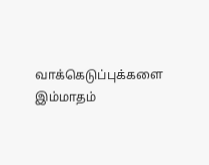வாக்கெடுப்புக்களை இம்மாதம்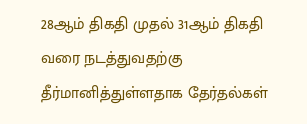28ஆம் திகதி முதல் 31ஆம் திகதி வரை நடத்துவதற்கு தீர்மானித்துள்ளதாக தேர்தல்கள்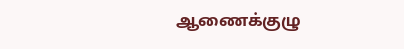ஆணைக்குழு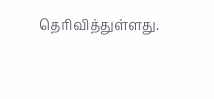தெரிவித்துள்ளது.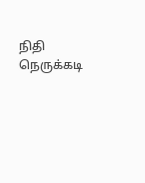நிதி நெருக்கடி